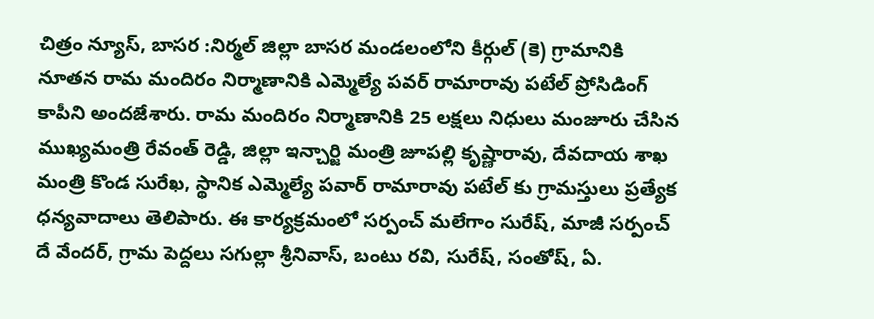చిత్రం న్యూస్, బాసర :నిర్మల్ జిల్లా బాసర మండలంలోని కీర్గుల్ (కె) గ్రామానికి నూతన రామ మందిరం నిర్మాణానికి ఎమ్మెల్యే పవర్ రామారావు పటేల్ ప్రోసిడింగ్ కాపీని అందజేశారు. రామ మందిరం నిర్మాణానికి 25 లక్షలు నిధులు మంజూరు చేసిన ముఖ్యమంత్రి రేవంత్ రెడ్డి, జిల్లా ఇన్చార్జి మంత్రి జూపల్లి కృష్ణారావు, దేవదాయ శాఖ మంత్రి కొండ సురేఖ, స్థానిక ఎమ్మెల్యే పవార్ రామారావు పటేల్ కు గ్రామస్తులు ప్రత్యేక ధన్యవాదాలు తెలిపారు. ఈ కార్యక్రమంలో సర్పంచ్ మలేగాం సురేష్, మాజీ సర్పంచ్ దే వేందర్, గ్రామ పెద్దలు సగుల్లా శ్రీనివాస్, బంటు రవి, సురేష్, సంతోష్, ఏ.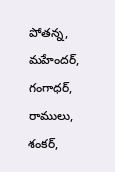పోతన్న, మహేందర్, గంగాధర్, రాములు, శంకర్,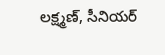లక్ష్మణ్, సీనియర్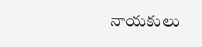నాయకులు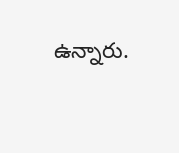ఉన్నారు.